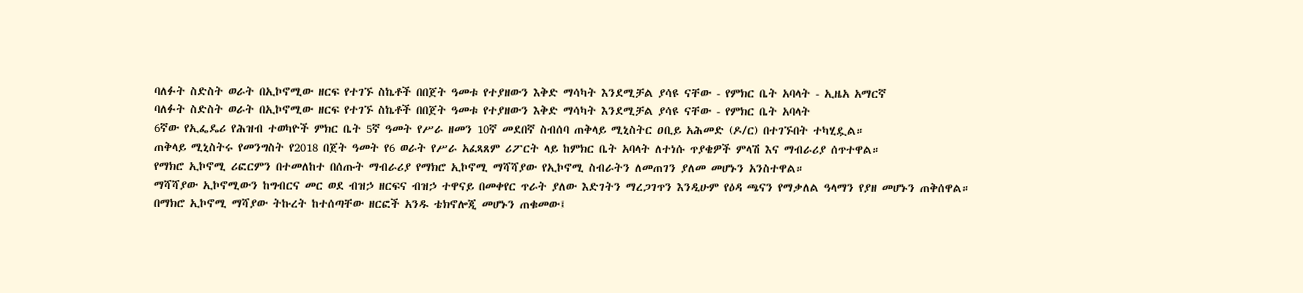ባለፉት ስድስት ወራት በኢኮኖሚው ዘርፍ የተገኙ ስኬቶች በበጀት ዓመቱ የተያዘውን እቅድ ማሳካት እንደሚቻል ያሳዩ ናቸው - የምክር ቤት አባላት - ኢዜአ አማርኛ
ባለፉት ስድስት ወራት በኢኮኖሚው ዘርፍ የተገኙ ስኬቶች በበጀት ዓመቱ የተያዘውን እቅድ ማሳካት እንደሚቻል ያሳዩ ናቸው - የምክር ቤት አባላት
6ኛው የኢፌዴሪ የሕዝብ ተወካዮች ምክር ቤት 5ኛ ዓመት የሥራ ዘመን 10ኛ መደበኛ ስብሰባ ጠቅላይ ሚኒስትር ዐቢይ አሕመድ (ዶ/ር) በተገኙበት ተካሂዷል።
ጠቅላይ ሚኒስትሩ የመንግስት የ2018 በጀት ዓመት የ6 ወራት የሥራ አፈጻጸም ሪፖርት ላይ ከምክር ቤት አባላት ለተነሱ ጥያቄዎች ምላሽ እና ማብራሪያ ሰጥተዋል።
የማክሮ ኢኮኖሚ ሪፎርምን በተመለከተ በሰጡት ማብራሪያ የማክሮ ኢኮኖሚ ማሻሻያው የኢኮኖሚ ስብራትን ለመጠገን ያለመ መሆኑን አንስተዋል።
ማሻሻያው ኢኮኖሚውን ከግብርና መር ወደ ብዝኃ ዘርፍና ብዝኃ ተዋናይ በመቀየር ጥራት ያለው እድገትን ማረጋገጥን እንዲሁም የዕዳ ጫናን የማቃለል ዓላማን የያዘ መሆኑን ጠቅሰዋል።
በማክሮ ኢኮኖሚ ማሻያው ትኩረት ከተሰጣቸው ዘርፎች አንዱ ቴክኖሎጂ መሆኑን ጠቁመው፤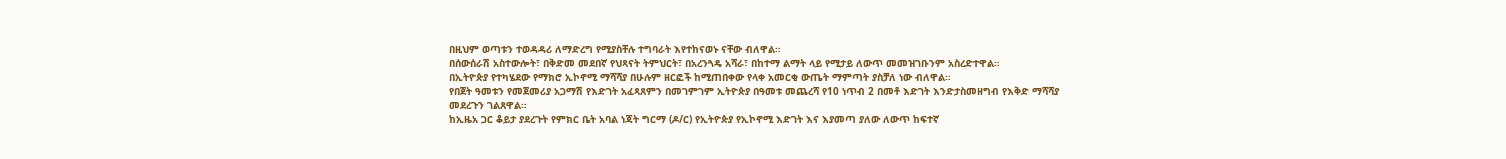በዚህም ወጣቱን ተወዳዳሪ ለማድረግ የሚያስቸሉ ተግባራት እየተከናወኑ ናቸው ብለዋል።
በሰውሰራሽ አስተውሎት፣ በቅድመ መደበኛ የህጻናት ትምህርት፣ በአረንጓዴ አሻራ፣ በከተማ ልማት ላይ የሚታይ ለውጥ መመዝገቡንም አስረድተዋል።
በኢትዮጵያ የተካሄደው የማክሮ ኢኮኖሚ ማሻሻያ በሁሉም ዘርፎች ከሚጠበቀው የላቀ አመርቂ ውጤት ማምጣት ያስቻለ ነው ብለዋል።
የበጀት ዓመቱን የመጀመሪያ አጋማሽ የእድገት አፈጻጸምን በመገምገም ኢትዮጵያ በዓመቱ መጨረሻ የ10 ነጥብ 2 በመቶ እድገት እንድታስመዘግብ የእቅድ ማሻሻያ መደረጉን ገልጸዋል።
ከኢዜአ ጋር ቆይታ ያደረጉት የምክር ቤት አባል ነጃት ግርማ (ዶ/ር) የኢትዮጵያ የኢኮኖሚ እድገት እና እያመጣ ያለው ለውጥ ከፍተኛ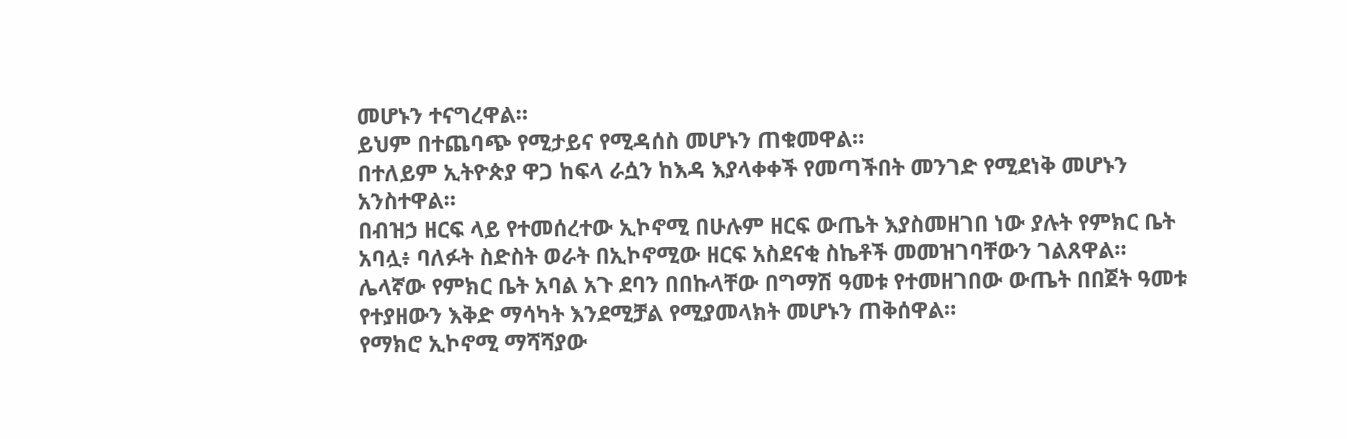መሆኑን ተናግረዋል።
ይህም በተጨባጭ የሚታይና የሚዳሰስ መሆኑን ጠቁመዋል።
በተለይም ኢትዮጵያ ዋጋ ከፍላ ራሷን ከእዳ እያላቀቀች የመጣችበት መንገድ የሚደነቅ መሆኑን አንስተዋል።
በብዝኃ ዘርፍ ላይ የተመሰረተው ኢኮኖሚ በሁሉም ዘርፍ ውጤት እያስመዘገበ ነው ያሉት የምክር ቤት አባሏ፥ ባለፉት ስድስት ወራት በኢኮኖሚው ዘርፍ አስደናቂ ስኬቶች መመዝገባቸውን ገልጸዋል።
ሌላኛው የምክር ቤት አባል አጉ ደባን በበኩላቸው በግማሽ ዓመቱ የተመዘገበው ውጤት በበጀት ዓመቱ የተያዘውን እቅድ ማሳካት እንደሚቻል የሚያመላክት መሆኑን ጠቅሰዋል።
የማክሮ ኢኮኖሚ ማሻሻያው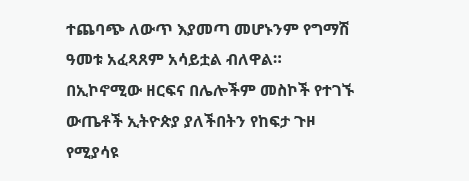ተጨባጭ ለውጥ እያመጣ መሆኑንም የግማሽ ዓመቱ አፈጻጸም አሳይቷል ብለዋል።
በኢኮኖሚው ዘርፍና በሌሎችም መስኮች የተገኙ ውጤቶች ኢትዮጵያ ያለችበትን የከፍታ ጉዞ የሚያሳዩ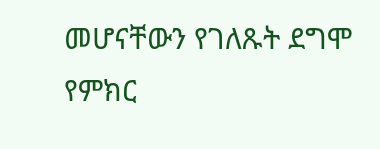መሆናቸውን የገለጹት ደግሞ የምክር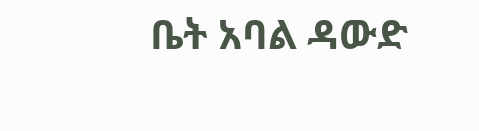ቤት አባል ዳውድ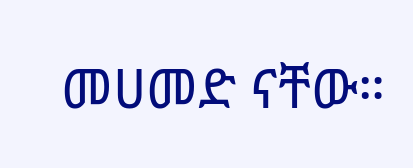መሀመድ ናቸው።